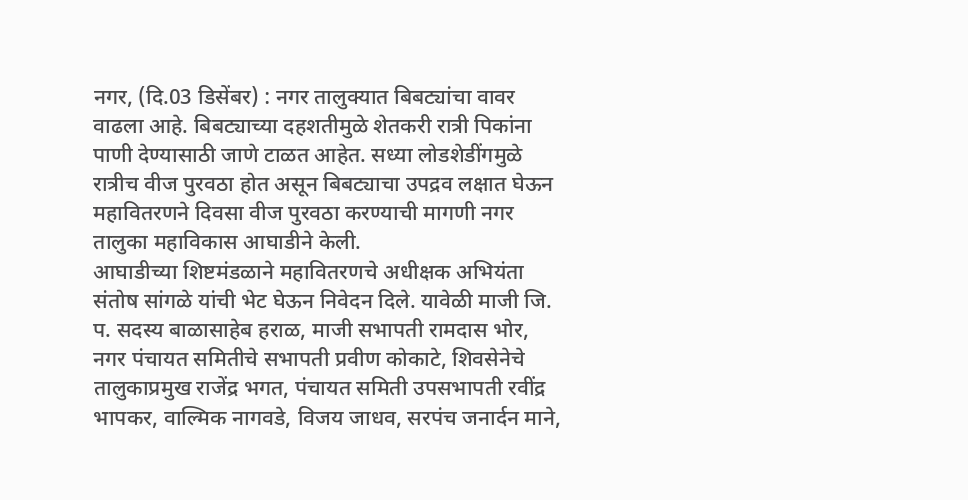नगर, (दि.03 डिसेंबर) : नगर तालुक्यात बिबट्यांचा वावर वाढला आहे. बिबट्याच्या दहशतीमुळे शेतकरी रात्री पिकांना पाणी देण्यासाठी जाणे टाळत आहेत. सध्या लोडशेडींगमुळे रात्रीच वीज पुरवठा होत असून बिबट्याचा उपद्रव लक्षात घेऊन महावितरणने दिवसा वीज पुरवठा करण्याची मागणी नगर तालुका महाविकास आघाडीने केली.
आघाडीच्या शिष्टमंडळाने महावितरणचे अधीक्षक अभियंता संतोष सांगळे यांची भेट घेऊन निवेदन दिले. यावेळी माजी जि. प. सदस्य बाळासाहेब हराळ, माजी सभापती रामदास भोर, नगर पंचायत समितीचे सभापती प्रवीण कोकाटे, शिवसेनेचे तालुकाप्रमुख राजेंद्र भगत, पंचायत समिती उपसभापती रवींद्र भापकर, वाल्मिक नागवडे, विजय जाधव, सरपंच जनार्दन माने,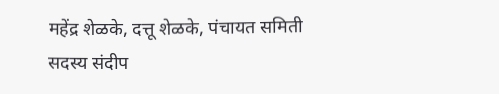महेंद्र शेळके, दत्तू शेळके, पंचायत समिती सदस्य संदीप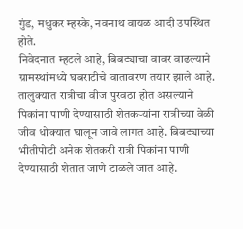गुंड, मधुकर म्हस्के, नवनाथ वायळ आदी उपस्थित होते.
निवेदनात म्हटले आहे, बिबट्याचा वावर वाढल्याने ग्रामस्थांमध्ये घबराटीचे वातावरण तयार झाले आहे. तालुक्यात रात्रीचा वीज पुरवठा होत असल्याने पिकांना पाणी देण्यासाठी शेतकऱ्यांना रात्रीच्या वेळी जीव धोक्यात घालून जावे लागत आहे. बिबट्याच्या भीतीपोटी अनेक शेतकरी रात्री पिकांना पाणी देण्यासाठी शेतात जाणे टाळले जात आहे.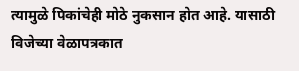त्यामुळे पिकांचेही मोठे नुकसान होत आहे. यासाठी विजेच्या वेळापत्रकात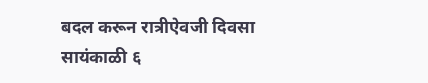बदल करून रात्रीऐवजी दिवसा सायंकाळी ६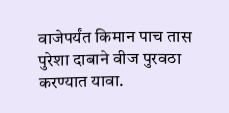वाजेपर्यंत किमान पाच तास पुरेशा दाबाने वीज पुरवठा करण्यात यावा.